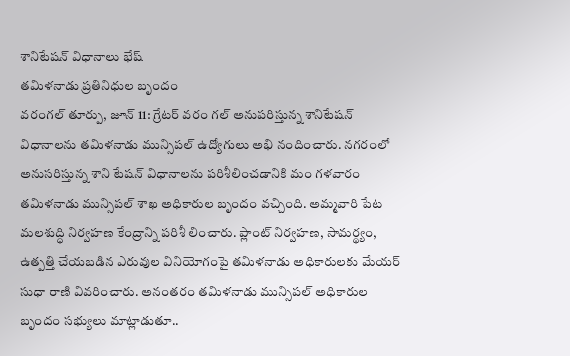శానిటేషన్ విధానాలు భేష్
తమిళనాడు ప్రతినిధుల బృందం
వరంగల్ తూర్పు, జూన్ 11: గ్రేటర్ వరం గల్ అనుపరిస్తున్న శానిటేషన్ విధానాలను తమిళనాడు మున్సిపల్ ఉద్యోగులు అభి నందించారు. నగరంలో అనుసరిస్తున్న శాని టేషన్ విధానాలను పరిశీలించడానికి మం గళవారం తమిళనాడు మున్సిపల్ శాఖ అధికారుల బృందం వచ్చింది. అమ్మవారి పేట మలశుద్ధి నిర్వహణ కేంద్రాన్ని పరిశీ లించారు. ప్లాంట్ నిర్వహణ, సామర్థ్యం, ఉత్పత్తి చేయబడిన ఎరువుల వినియోగంపై తమిళనాడు అధికారులకు మేయర్ సుధా రాణి వివరించారు. అనంతరం తమిళనాడు మున్సిపల్ అధికారుల బృందం సభ్యులు మాట్లాడుతూ..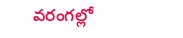వరంగల్లో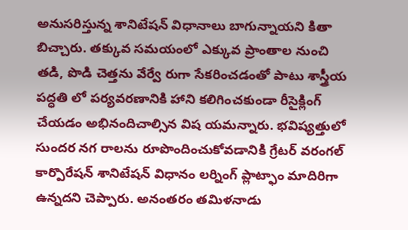అనుసరిస్తున్న శానిటేషన్ విధానాలు బాగున్నాయని కితా బిచ్చారు. తక్కువ సమయంలో ఎక్కువ ప్రాంతాల నుంచి తడి, పొడి చెత్తను వేర్వే రుగా సేకరించడంతో పాటు శాస్త్రీయ పద్ధతి లో పర్యవరణానికి హాని కలిగించకుండా రీసైక్లింగ్ చేయడం అభినందిచాల్సిన విష యమన్నారు. భవిష్యత్తులో సుందర నగ రాలను రూపొందించుకోవడానికి గ్రేటర్ వరంగల్ కార్పొరేషన్ శానిటేషన్ విధానం లర్నింగ్ ప్లాట్ఫాం మాదిరిగా ఉన్నదని చెప్పారు. అనంతరం తమిళనాడు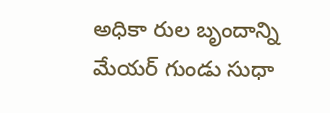అధికా రుల బృందాన్ని మేయర్ గుండు సుధా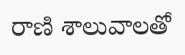రాణి శాలువాలతో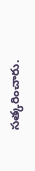సత్కరించారు.